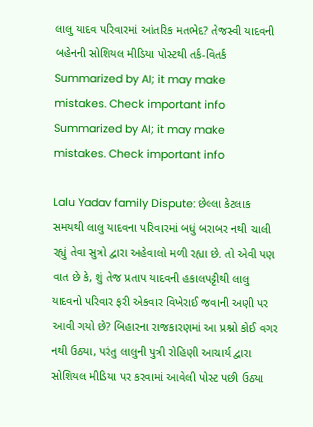લાલુ યાદવ પરિવારમાં આંતરિક મતભેદ? તેજસ્વી યાદવની બહેનની સોશિયલ મીડિયા પોસ્ટથી તર્ક-વિતર્ક
Summarized by AI; it may make mistakes. Check important info
Summarized by AI; it may make mistakes. Check important info

Lalu Yadav family Dispute: છેલ્લા કેટલાક સમયથી લાલુ યાદવના પરિવારમાં બધું બરાબર નથી ચાલી રહ્યું તેવા સુત્રો દ્વારા અહેવાલો મળી રહ્યા છે. તો એવી પણ વાત છે કે, શું તેજ પ્રતાપ યાદવની હકાલપટ્ટીથી લાલુ યાદવનો પરિવાર ફરી એકવાર વિખેરાઈ જવાની અણી પર આવી ગયો છે? બિહારના રાજકારણમાં આ પ્રશ્નો કોઈ વગર નથી ઉઠ્યા, પરંતુ લાલુની પુત્રી રોહિણી આચાર્ય દ્વારા સોશિયલ મીડિયા પર કરવામાં આવેલી પોસ્ટ પછી ઉઠ્યા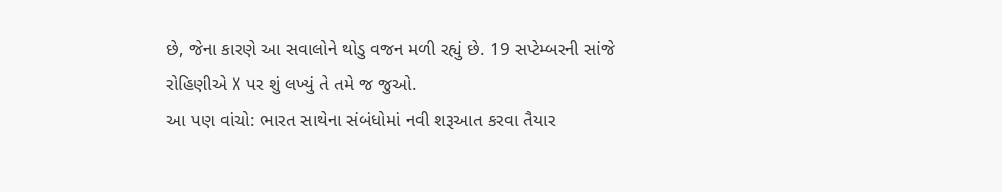છે, જેના કારણે આ સવાલોને થોડુ વજન મળી રહ્યું છે. 19 સપ્ટેમ્બરની સાંજે રોહિણીએ X પર શું લખ્યું તે તમે જ જુઓ.
આ પણ વાંચો: ભારત સાથેના સંબંધોમાં નવી શરૂઆત કરવા તૈયાર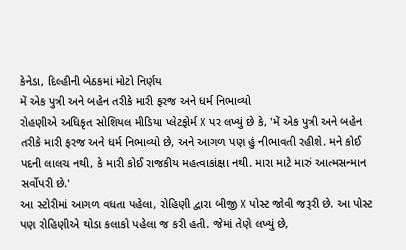કેનેડા, દિલ્હીની બેઠકમાં મોટો નિર્ણય
મેં એક પુત્રી અને બહેન તરીકે મારી ફરજ અને ધર્મ નિભાવ્યો
રોહણીએ અધિકૃત સોશિયલ મીડિયા પ્લેટફોર્મ X પર લખ્યું છે કે, 'મેં એક પુત્રી અને બહેન તરીકે મારી ફરજ અને ધર્મ નિભાવ્યો છે, અને આગળ પણ હું નીભાવતી રહીશે. મને કોઈ પદની લાલચ નથી, કે મારી કોઈ રાજકીય મહત્વાકાંક્ષા નથી. મારા માટે મારું આત્મસન્માન સર્વોપરી છે.'
આ સ્ટોરીમાં આગળ વધતા પહેલા, રોહિણી દ્વારા બીજી X પોસ્ટ જોવી જરૂરી છે. આ પોસ્ટ પણ રોહિણીએ થોડા કલાકો પહેલા જ કરી હતી. જેમાં તેણે લખ્યું છે,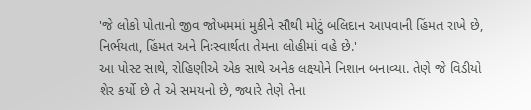'જે લોકો પોતાનો જીવ જોખમમાં મુકીને સૌથી મોટું બલિદાન આપવાની હિંમત રાખે છે, નિર્ભયતા, હિંમત અને નિઃસ્વાર્થતા તેમના લોહીમાં વહે છે.'
આ પોસ્ટ સાથે, રોહિણીએ એક સાથે અનેક લક્ષ્યોને નિશાન બનાવ્યા. તેણે જે વિડીયો શેર કર્યો છે તે એ સમયનો છે, જ્યારે તેણે તેના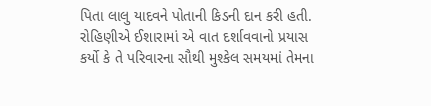પિતા લાલુ યાદવને પોતાની કિડની દાન કરી હતી. રોહિણીએ ઈશારામાં એ વાત દર્શાવવાનો પ્રયાસ કર્યો કે તે પરિવારના સૌથી મુશ્કેલ સમયમાં તેમના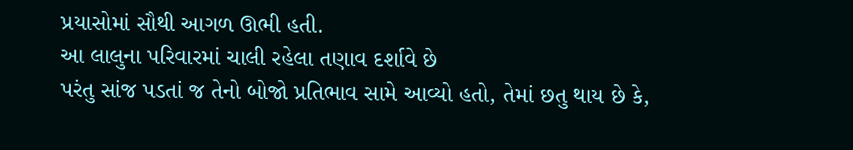પ્રયાસોમાં સૌથી આગળ ઊભી હતી.
આ લાલુના પરિવારમાં ચાલી રહેલા તણાવ દર્શાવે છે
પરંતુ સાંજ પડતાં જ તેનો બોજો પ્રતિભાવ સામે આવ્યો હતો, તેમાં છતુ થાય છે કે,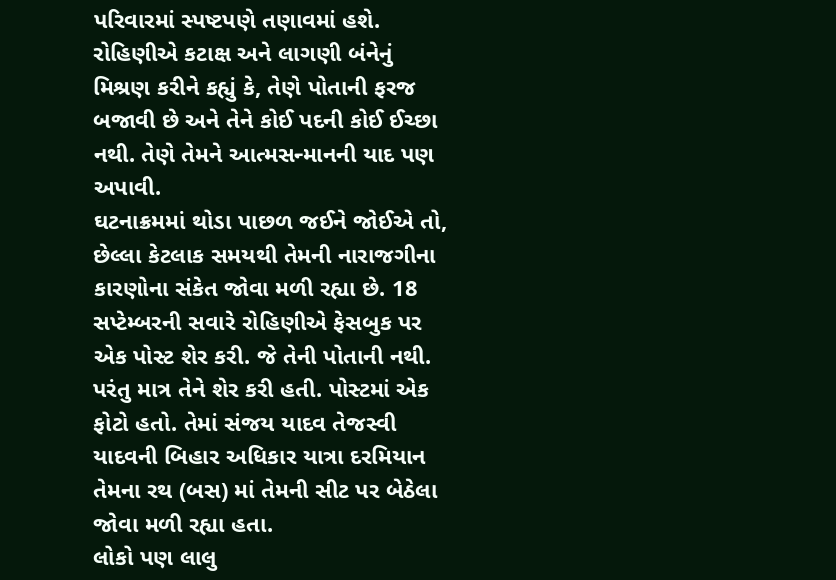પરિવારમાં સ્પષ્ટપણે તણાવમાં હશે. રોહિણીએ કટાક્ષ અને લાગણી બંનેનું મિશ્રણ કરીને કહ્યું કે, તેણે પોતાની ફરજ બજાવી છે અને તેને કોઈ પદની કોઈ ઈચ્છા નથી. તેણે તેમને આત્મસન્માનની યાદ પણ અપાવી.
ઘટનાક્રમમાં થોડા પાછળ જઈને જોઈએ તો, છેલ્લા કેટલાક સમયથી તેમની નારાજગીના કારણોના સંકેત જોવા મળી રહ્યા છે. 18 સપ્ટેમ્બરની સવારે રોહિણીએ ફેસબુક પર એક પોસ્ટ શેર કરી. જે તેની પોતાની નથી. પરંતુ માત્ર તેને શેર કરી હતી. પોસ્ટમાં એક ફોટો હતો. તેમાં સંજય યાદવ તેજસ્વી યાદવની બિહાર અધિકાર યાત્રા દરમિયાન તેમના રથ (બસ) માં તેમની સીટ પર બેઠેલા જોવા મળી રહ્યા હતા.
લોકો પણ લાલુ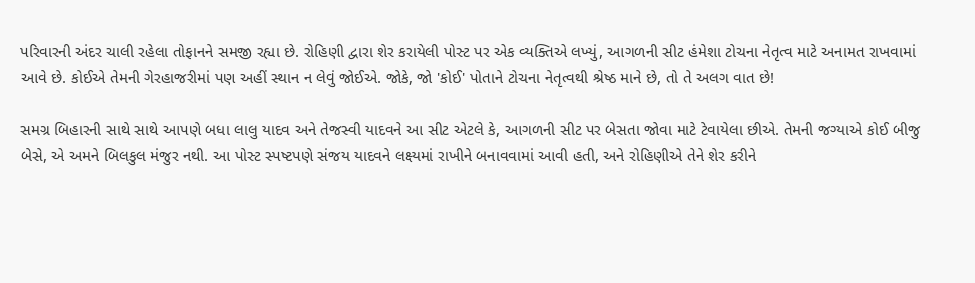પરિવારની અંદર ચાલી રહેલા તોફાનને સમજી રહ્યા છે. રોહિણી દ્વારા શેર કરાયેલી પોસ્ટ પર એક વ્યક્તિએ લખ્યું, આગળની સીટ હંમેશા ટોચના નેતૃત્વ માટે અનામત રાખવામાં આવે છે. કોઈએ તેમની ગેરહાજરીમાં પણ અહીં સ્થાન ન લેવું જોઈએ. જોકે, જો 'કોઈ' પોતાને ટોચના નેતૃત્વથી શ્રેષ્ઠ માને છે, તો તે અલગ વાત છે!

સમગ્ર બિહારની સાથે સાથે આપણે બધા લાલુ યાદવ અને તેજસ્વી યાદવને આ સીટ એટલે કે, આગળની સીટ પર બેસતા જોવા માટે ટેવાયેલા છીએ. તેમની જગ્યાએ કોઈ બીજુ બેસે, એ અમને બિલકુલ મંજુર નથી. આ પોસ્ટ સ્પષ્ટપણે સંજય યાદવને લક્ષ્યમાં રાખીને બનાવવામાં આવી હતી, અને રોહિણીએ તેને શેર કરીને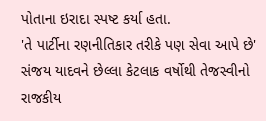પોતાના ઇરાદા સ્પષ્ટ કર્યા હતા.
'તે પાર્ટીના રણનીતિકાર તરીકે પણ સેવા આપે છે'
સંજય યાદવને છેલ્લા કેટલાક વર્ષોથી તેજસ્વીનો રાજકીય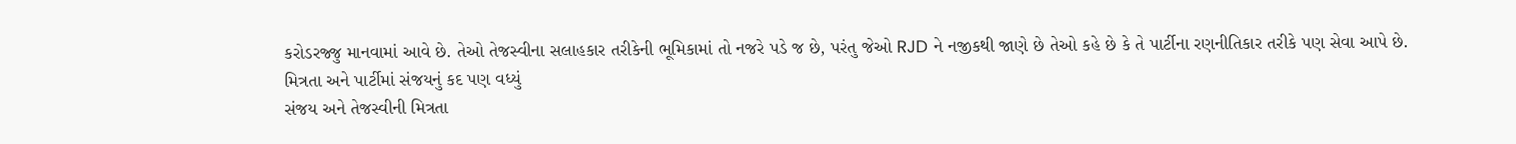કરોડરજ્જુ માનવામાં આવે છે. તેઓ તેજસ્વીના સલાહકાર તરીકેની ભૂમિકામાં તો નજરે પડે જ છે, પરંતુ જેઓ RJD ને નજીકથી જાણે છે તેઓ કહે છે કે તે પાર્ટીના રણનીતિકાર તરીકે પણ સેવા આપે છે.
મિત્રતા અને પાર્ટીમાં સંજયનું કદ પણ વધ્યું
સંજય અને તેજસ્વીની મિત્રતા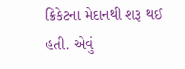ક્રિકેટના મેદાનથી શરૂ થઈ હતી. એવું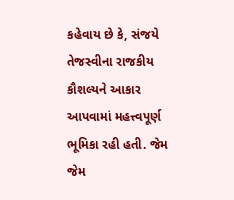કહેવાય છે કે, સંજયે તેજસ્વીના રાજકીય કૌશલ્યને આકાર આપવામાં મહત્ત્વપૂર્ણ ભૂમિકા રહી હતી. જેમ જેમ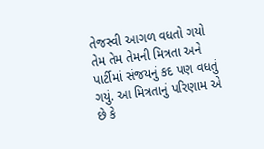તેજસ્વી આગળ વધતો ગયો તેમ તેમ તેમની મિત્રતા અને પાર્ટીમાં સંજયનું કદ પણ વધતું ગયું. આ મિત્રતાનું પરિણામ એ છે કે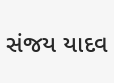સંજય યાદવ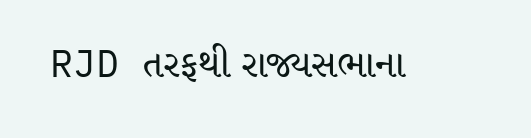RJD તરફથી રાજ્યસભાના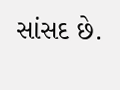સાંસદ છે.